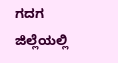ಗದಗ ಜಿಲ್ಲೆಯಲ್ಲಿ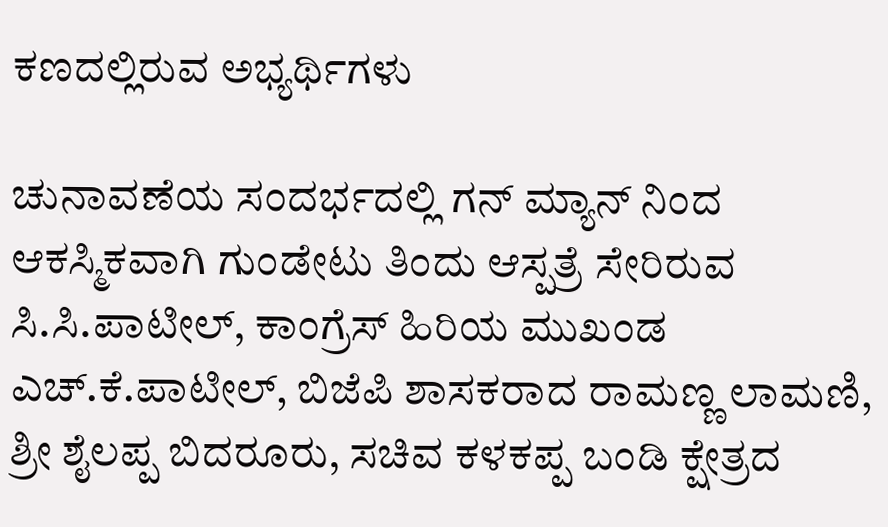ಕಣದಲ್ಲಿರುವ ಅಭ್ಯರ್ಥಿಗಳು

ಚುನಾವಣೆಯ ಸಂದರ್ಭದಲ್ಲಿ ಗನ್ ಮ್ಯಾನ್ ನಿಂದ ಆಕಸ್ಮಿಕವಾಗಿ ಗುಂಡೇಟು ತಿಂದು ಆಸ್ಪತ್ರೆ ಸೇರಿರುವ ಸಿ.ಸಿ.ಪಾಟೀಲ್, ಕಾಂಗ್ರೆಸ್ ಹಿರಿಯ ಮುಖಂಡ ಎಚ್.ಕೆ.ಪಾಟೀಲ್, ಬಿಜೆಪಿ ಶಾಸಕರಾದ ರಾಮಣ್ಣ ಲಾಮಣಿ, ಶ್ರೀ ಶೈಲಪ್ಪ ಬಿದರೂರು, ಸಚಿವ ಕಳಕಪ್ಪ ಬಂಡಿ ಕ್ಷೇತ್ರದ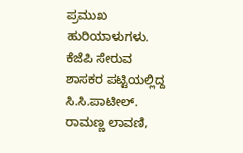ಪ್ರಮುಖ ಹುರಿಯಾಳುಗಳು.
ಕೆಜೆಪಿ ಸೇರುವ ಶಾಸಕರ ಪಟ್ಟಿಯಲ್ಲಿದ್ದ ಸಿ.ಸಿ.ಪಾಟೀಲ್. ರಾಮಣ್ಣ ಲಾವಣಿ,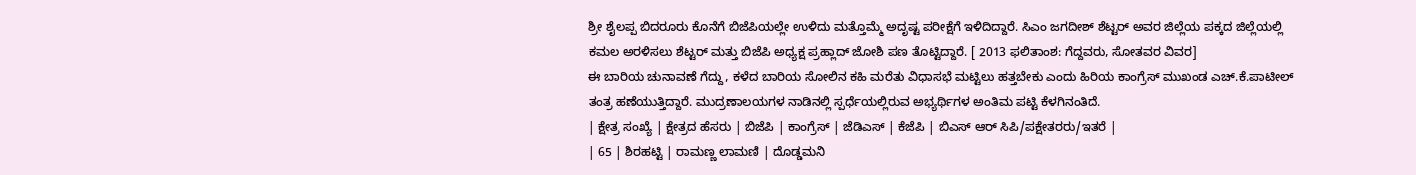ಶ್ರೀ ಶೈಲಪ್ಪ ಬಿದರೂರು ಕೊನೆಗೆ ಬಿಜೆಪಿಯಲ್ಲೇ ಉಳಿದು ಮತ್ತೊಮ್ಮೆ ಅದೃಷ್ಟ ಪರೀಕ್ಷೆಗೆ ಇಳಿದಿದ್ದಾರೆ. ಸಿಎಂ ಜಗದೀಶ್ ಶೆಟ್ಟರ್ ಅವರ ಜಿಲ್ಲೆಯ ಪಕ್ಕದ ಜಿಲ್ಲೆಯಲ್ಲಿ ಕಮಲ ಅರಳಿಸಲು ಶೆಟ್ಟರ್ ಮತ್ತು ಬಿಜೆಪಿ ಅಧ್ಯಕ್ಷ ಪ್ರಹ್ಲಾದ್ ಜೋಶಿ ಪಣ ತೊಟ್ಟಿದ್ದಾರೆ. [ 2013 ಫಲಿತಾಂಶ: ಗೆದ್ದವರು, ಸೋತವರ ವಿವರ]
ಈ ಬಾರಿಯ ಚುನಾವಣೆ ಗೆದ್ದು, ಕಳೆದ ಬಾರಿಯ ಸೋಲಿನ ಕಹಿ ಮರೆತು ವಿಧಾಸಭೆ ಮಟ್ಟಿಲು ಹತ್ತಬೇಕು ಎಂದು ಹಿರಿಯ ಕಾಂಗ್ರೆಸ್ ಮುಖಂಡ ಎಚ್.ಕೆ.ಪಾಟೀಲ್ ತಂತ್ರ ಹಣೆಯುತ್ತಿದ್ದಾರೆ. ಮುದ್ರಣಾಲಯಗಳ ನಾಡಿನಲ್ಲಿ ಸ್ಪರ್ಧೆಯಲ್ಲಿರುವ ಅಭ್ಯರ್ಥಿಗಳ ಅಂತಿಮ ಪಟ್ಟಿ ಕೆಳಗಿನಂತಿದೆ.
| ಕ್ಷೇತ್ರ ಸಂಖ್ಯೆ | ಕ್ಷೇತ್ರದ ಹೆಸರು | ಬಿಜೆಪಿ | ಕಾಂಗ್ರೆಸ್ | ಜೆಡಿಎಸ್ | ಕೆಜೆಪಿ | ಬಿಎಸ್ ಆರ್ ಸಿಪಿ/ಪಕ್ಷೇತರರು/ಇತರೆ |
| 65 | ಶಿರಹಟ್ಟಿ | ರಾಮಣ್ಣ ಲಾಮಣಿ | ದೊಡ್ಡಮನಿ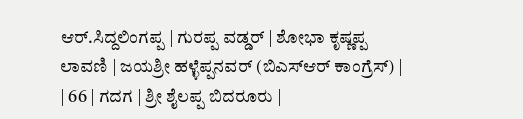ಆರ್.ಸಿದ್ದಲಿಂಗಪ್ಪ | ಗುರಪ್ಪ ವಡ್ಡರ್ | ಶೋಭಾ ಕೃಷ್ಣಪ್ಪ ಲಾವಣಿ | ಜಯಶ್ರೀ ಹಳ್ಳೆಪ್ಪನವರ್ (ಬಿಎಸ್ಆರ್ ಕಾಂಗ್ರೆಸ್) |
| 66 | ಗದಗ | ಶ್ರೀ ಶೈಲಪ್ಪ ಬಿದರೂರು |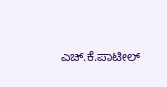ಎಚ್.ಕೆ.ಪಾಟೀಲ್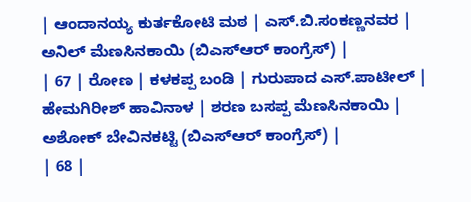| ಆಂದಾನಯ್ಯ ಕುರ್ತಕೋಟಿ ಮಠ | ಎಸ್.ಬಿ.ಸಂಕಣ್ಣನವರ | ಅನಿಲ್ ಮೆಣಸಿನಕಾಯಿ (ಬಿಎಸ್ಆರ್ ಕಾಂಗ್ರೆಸ್) |
| 67 | ರೋಣ | ಕಳಕಪ್ಪ ಬಂಡಿ | ಗುರುಪಾದ ಎಸ್.ಪಾಟೀಲ್ | ಹೇಮಗಿರೀಶ್ ಹಾವಿನಾಳ | ಶರಣ ಬಸಪ್ಪ ಮೆಣಸಿನಕಾಯಿ | ಅಶೋಕ್ ಬೇವಿನಕಟ್ಟಿ (ಬಿಎಸ್ಆರ್ ಕಾಂಗ್ರೆಸ್) |
| 68 |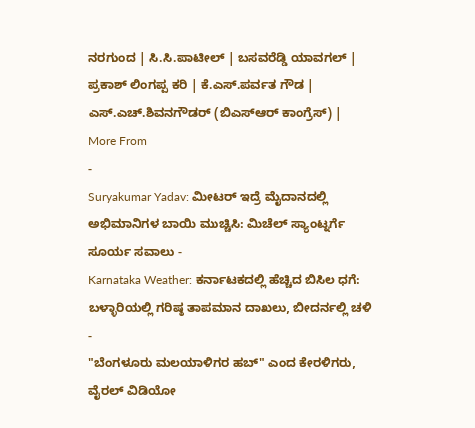ನರಗುಂದ | ಸಿ.ಸಿ.ಪಾಟೀಲ್ | ಬಸವರೆಡ್ಡಿ ಯಾವಗಲ್ | ಪ್ರಕಾಶ್ ಲಿಂಗಪ್ಪ ಕರಿ | ಕೆ.ಎಸ್.ಪರ್ವತ ಗೌಡ | ಎಸ್.ಎಚ್.ಶಿವನಗೌಡರ್ (ಬಿಎಸ್ಆರ್ ಕಾಂಗ್ರೆಸ್) |
More From
-
Suryakumar Yadav: ಮೀಟರ್ ಇದ್ರೆ ಮೈದಾನದಲ್ಲಿ ಅಭಿಮಾನಿಗಳ ಬಾಯಿ ಮುಚ್ಚಿಸಿ: ಮಿಚೆಲ್ ಸ್ಯಾಂಟ್ನರ್ಗೆ ಸೂರ್ಯ ಸವಾಲು -
Karnataka Weather: ಕರ್ನಾಟಕದಲ್ಲಿ ಹೆಚ್ಚಿದ ಬಿಸಿಲ ಧಗೆ: ಬಳ್ಳಾರಿಯಲ್ಲಿ ಗರಿಷ್ಠ ತಾಪಮಾನ ದಾಖಲು, ಬೀದರ್ನಲ್ಲಿ ಚಳಿ -
"ಬೆಂಗಳೂರು ಮಲಯಾಳಿಗರ ಹಬ್" ಎಂದ ಕೇರಳಿಗರು, ವೈರಲ್ ವಿಡಿಯೋ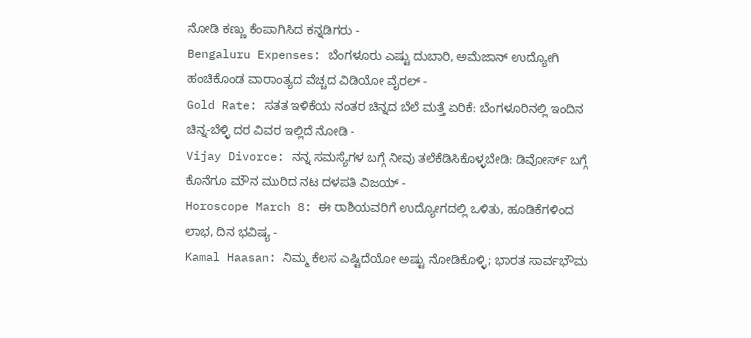ನೋಡಿ ಕಣ್ಣು ಕೆಂಪಾಗಿಸಿದ ಕನ್ನಡಿಗರು -
Bengaluru Expenses: ಬೆಂಗಳೂರು ಎಷ್ಟು ದುಬಾರಿ, ಅಮೆಜಾನ್ ಉದ್ಯೋಗಿ ಹಂಚಿಕೊಂಡ ವಾರಾಂತ್ಯದ ವೆಚ್ಚದ ವಿಡಿಯೋ ವೈರಲ್ -
Gold Rate: ಸತತ ಇಳಿಕೆಯ ನಂತರ ಚಿನ್ನದ ಬೆಲೆ ಮತ್ತೆ ಏರಿಕೆ: ಬೆಂಗಳೂರಿನಲ್ಲಿ ಇಂದಿನ ಚಿನ್ನ-ಬೆಳ್ಳಿ ದರ ವಿವರ ಇಲ್ಲಿದೆ ನೋಡಿ -
Vijay Divorce: ನನ್ನ ಸಮಸ್ಯೆಗಳ ಬಗ್ಗೆ ನೀವು ತಲೆಕೆಡಿಸಿಕೊಳ್ಳಬೇಡಿ: ಡಿವೋರ್ಸ್ ಬಗ್ಗೆ ಕೊನೆಗೂ ಮೌನ ಮುರಿದ ನಟ ದಳಪತಿ ವಿಜಯ್ -
Horoscope March 8: ಈ ರಾಶಿಯವರಿಗೆ ಉದ್ಯೋಗದಲ್ಲಿ ಒಳಿತು, ಹೂಡಿಕೆಗಳಿಂದ ಲಾಭ, ದಿನ ಭವಿಷ್ಯ -
Kamal Haasan: ನಿಮ್ಮ ಕೆಲಸ ಎಷ್ಟಿದೆಯೋ ಅಷ್ಟು ನೋಡಿಕೊಳ್ಳಿ; ಭಾರತ ಸಾರ್ವಭೌಮ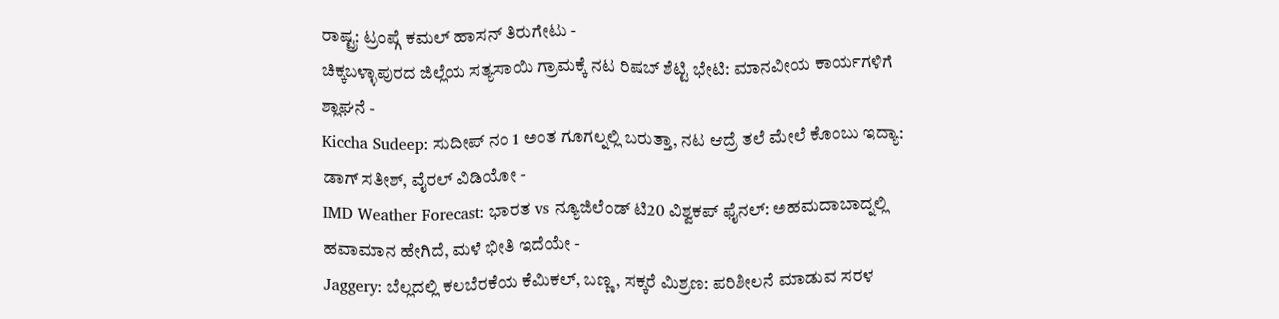ರಾಷ್ಟ್ರ: ಟ್ರಂಪ್ಗೆ ಕಮಲ್ ಹಾಸನ್ ತಿರುಗೇಟು -
ಚಿಕ್ಕಬಳ್ಳಾಪುರದ ಜಿಲ್ಲೆಯ ಸತ್ಯಸಾಯಿ ಗ್ರಾಮಕ್ಕೆ ನಟ ರಿಷಬ್ ಶೆಟ್ಟಿ ಭೇಟಿ: ಮಾನವೀಯ ಕಾರ್ಯಗಳಿಗೆ ಶ್ಲಾಘನೆ -
Kiccha Sudeep: ಸುದೀಪ್ ನಂ 1 ಅಂತ ಗೂಗಲ್ನಲ್ಲಿ ಬರುತ್ತಾ, ನಟ ಆದ್ರೆ ತಲೆ ಮೇಲೆ ಕೊಂಬು ಇದ್ಯಾ: ಡಾಗ್ ಸತೀಶ್, ವೈರಲ್ ವಿಡಿಯೋ -
IMD Weather Forecast: ಭಾರತ vs ನ್ಯೂಜಿಲೆಂಡ್ ಟಿ20 ವಿಶ್ವಕಪ್ ಫೈನಲ್: ಅಹಮದಾಬಾದ್ನಲ್ಲಿ ಹವಾಮಾನ ಹೇಗಿದೆ, ಮಳೆ ಭೀತಿ ಇದೆಯೇ -
Jaggery: ಬೆಲ್ಲದಲ್ಲಿ ಕಲಬೆರಕೆಯ ಕೆಮಿಕಲ್, ಬಣ್ಣ, ಸಕ್ಕರೆ ಮಿಶ್ರಣ: ಪರಿಶೀಲನೆ ಮಾಡುವ ಸರಳ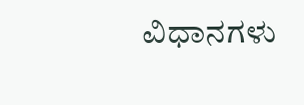ವಿಧಾನಗಳು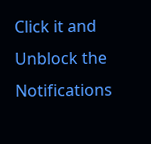Click it and Unblock the Notifications